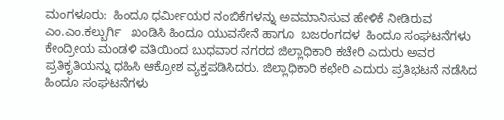ಮಂಗಳೂರು:  ಹಿಂದೂ ಧರ್ಮೀಯರ ನಂಬಿಕೆಗಳನ್ನು ಅವಮಾನಿಸುವ ಹೇಳಿಕೆ ನೀಡಿರುವ ಎಂ.ಎಂ.ಕಲ್ಬುರ್ಗಿ   ಖಂಡಿಸಿ ಹಿಂದೂ ಯುವಸೇನೆ ಹಾಗೂ  ಬಜರಂಗದಳ  ಹಿಂದೂ ಸಂಘಟನೆಗಳು ಕೇಂದ್ರೀಯ ಮಂಡಳಿ ವತಿಯಿಂದ ಬುಧವಾರ ನಗರದ ಜಿಲ್ಲಾಧಿಕಾರಿ ಕಚೇರಿ ಎದುರು ಅವರ ಪ್ರತಿಕೃತಿಯನ್ನು ಧಹಿಸಿ ಆಕ್ರೋಶ ವ್ಯಕ್ತಪಡಿಸಿದರು. ಜಿಲ್ಲಾಧಿಕಾರಿ ಕಛೇರಿ ಎದುರು ಪ್ರತಿಭಟನೆ ನಡೆಸಿದ ಹಿಂದೂ ಸಂಘಟನೆಗಳು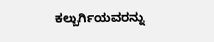ಕಲ್ಬುರ್ಗಿಯವರನ್ನು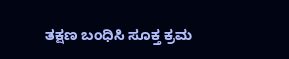ತಕ್ಷಣ ಬಂಧಿಸಿ ಸೂಕ್ತ ಕ್ರಮ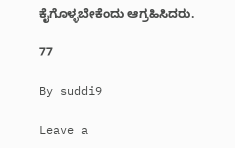ಕೈಗೊಳ್ಳಬೇಕೆಂದು ಆಗ್ರಹಿಸಿದರು.

77

By suddi9

Leave a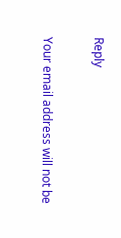Reply

Your email address will not be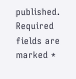published. Required fields are marked *